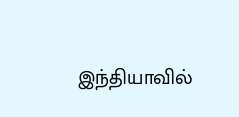இந்தியாவில்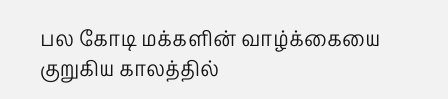பல கோடி மக்களின் வாழ்க்கையை குறுகிய காலத்தில்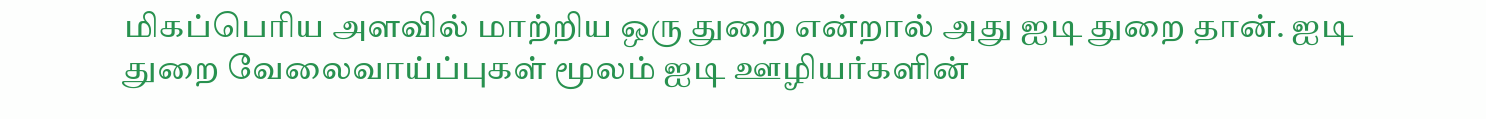மிகப்பெரிய அளவில் மாற்றிய ஒரு துறை என்றால் அது ஐடி துறை தான். ஐடி துறை வேலைவாய்ப்புகள் மூலம் ஐடி ஊழியர்களின்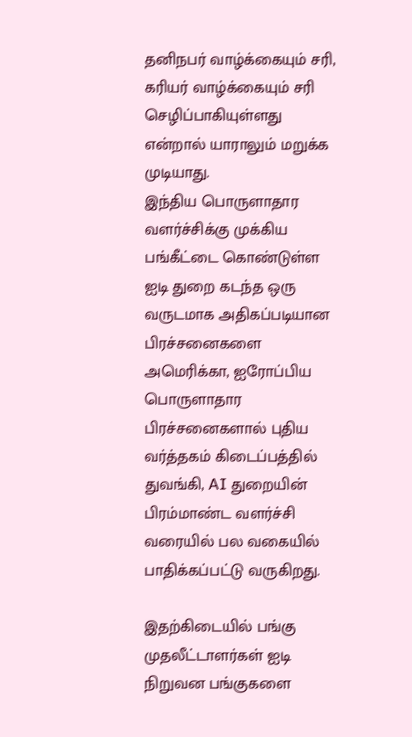தனிநபர் வாழ்க்கையும் சரி, கரியர் வாழ்க்கையும் சரி செழிப்பாகியுள்ளது என்றால் யாராலும் மறுக்க முடியாது.
இந்திய பொருளாதார வளர்ச்சிக்கு முக்கிய பங்கீட்டை கொண்டுள்ள ஐடி துறை கடந்த ஒரு வருடமாக அதிகப்படியான பிரச்சனைகளை அமெரிக்கா, ஐரோப்பிய பொருளாதார பிரச்சனைகளால் புதிய வர்த்தகம் கிடைப்பத்தில் துவங்கி, AI துறையின் பிரம்மாண்ட வளர்ச்சி வரையில் பல வகையில் பாதிக்கப்பட்டு வருகிறது.

இதற்கிடையில் பங்கு முதலீட்டாளர்கள் ஐடி நிறுவன பங்குகளை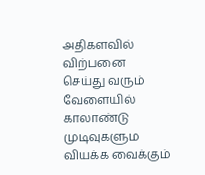அதிகளவில் விற்பனை செய்து வரும் வேளையில் காலாண்டு முடிவுகளும வியக்க வைக்கும்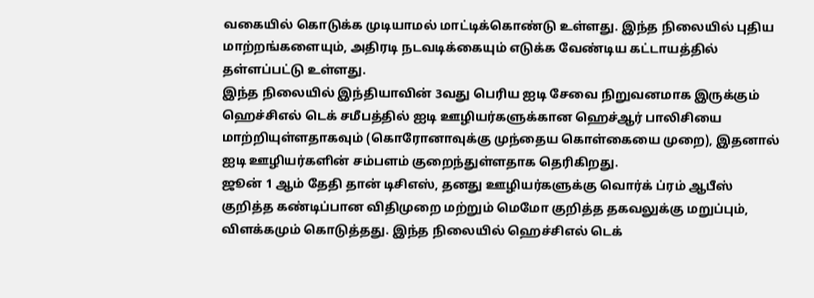வகையில் கொடுக்க முடியாமல் மாட்டிக்கொண்டு உள்ளது. இந்த நிலையில் புதிய மாற்றங்களையும், அதிரடி நடவடிக்கையும் எடுக்க வேண்டிய கட்டாயத்தில் தள்ளப்பட்டு உள்ளது.
இந்த நிலையில் இந்தியாவின் 3வது பெரிய ஐடி சேவை நிறுவனமாக இருக்கும் ஹெச்சிஎல் டெக் சமீபத்தில் ஐடி ஊழியர்களுக்கான ஹெச்ஆர் பாலிசியை மாற்றியுள்ளதாகவும் (கொரோனாவுக்கு முந்தைய கொள்கையை முறை), இதனால் ஐடி ஊழியர்களின் சம்பளம் குறைந்துள்ளதாக தெரிகிறது.
ஜூன் 1 ஆம் தேதி தான் டிசிஎஸ், தனது ஊழியர்களுக்கு வொர்க் ப்ரம் ஆபீஸ் குறித்த கண்டிப்பான விதிமுறை மற்றும் மெமோ குறித்த தகவலுக்கு மறுப்பும், விளக்கமும் கொடுத்தது. இந்த நிலையில் ஹெச்சிஎல் டெக்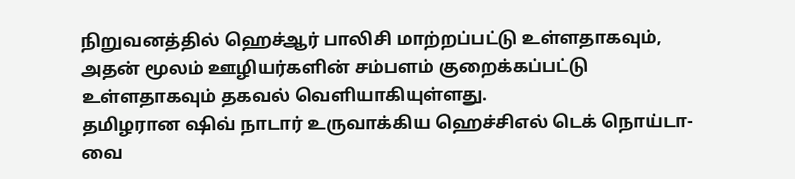நிறுவனத்தில் ஹெச்ஆர் பாலிசி மாற்றப்பட்டு உள்ளதாகவும், அதன் மூலம் ஊழியர்களின் சம்பளம் குறைக்கப்பட்டு உள்ளதாகவும் தகவல் வெளியாகியுள்ளது.
தமிழரான ஷிவ் நாடார் உருவாக்கிய ஹெச்சிஎல் டெக் நொய்டா-வை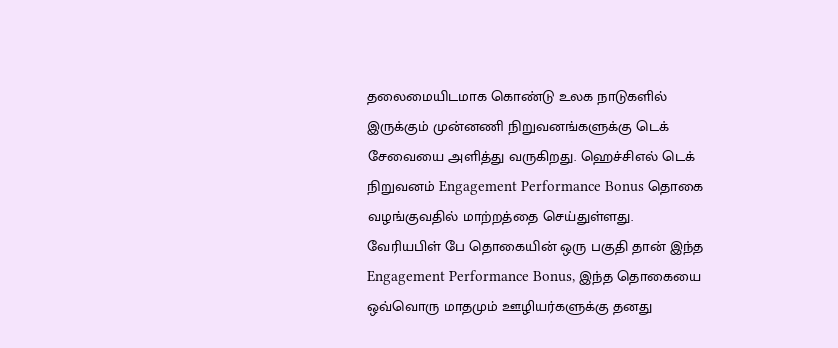தலைமையிடமாக கொண்டு உலக நாடுகளில் இருக்கும் முன்னணி நிறுவனங்களுக்கு டெக் சேவையை அளித்து வருகிறது. ஹெச்சிஎல் டெக் நிறுவனம் Engagement Performance Bonus தொகை வழங்குவதில் மாற்றத்தை செய்துள்ளது.
வேரியபிள் பே தொகையின் ஒரு பகுதி தான் இந்த Engagement Performance Bonus, இந்த தொகையை ஒவ்வொரு மாதமும் ஊழியர்களுக்கு தனது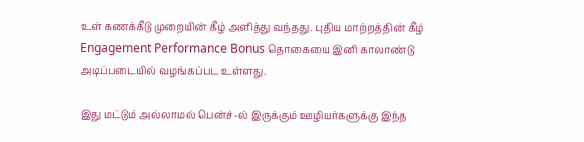உள் கணக்கீடு முறையின் கீழ் அளித்து வந்தது. புதிய மாற்றத்தின் கீழ் Engagement Performance Bonus தொகையை இனி காலாண்டு அடிப்படையில் வழங்கப்பட உள்ளது.

இது மட்டும் அல்லாமல் பென்ச்-ல் இருக்கும் ஊழியர்களுக்கு இந்த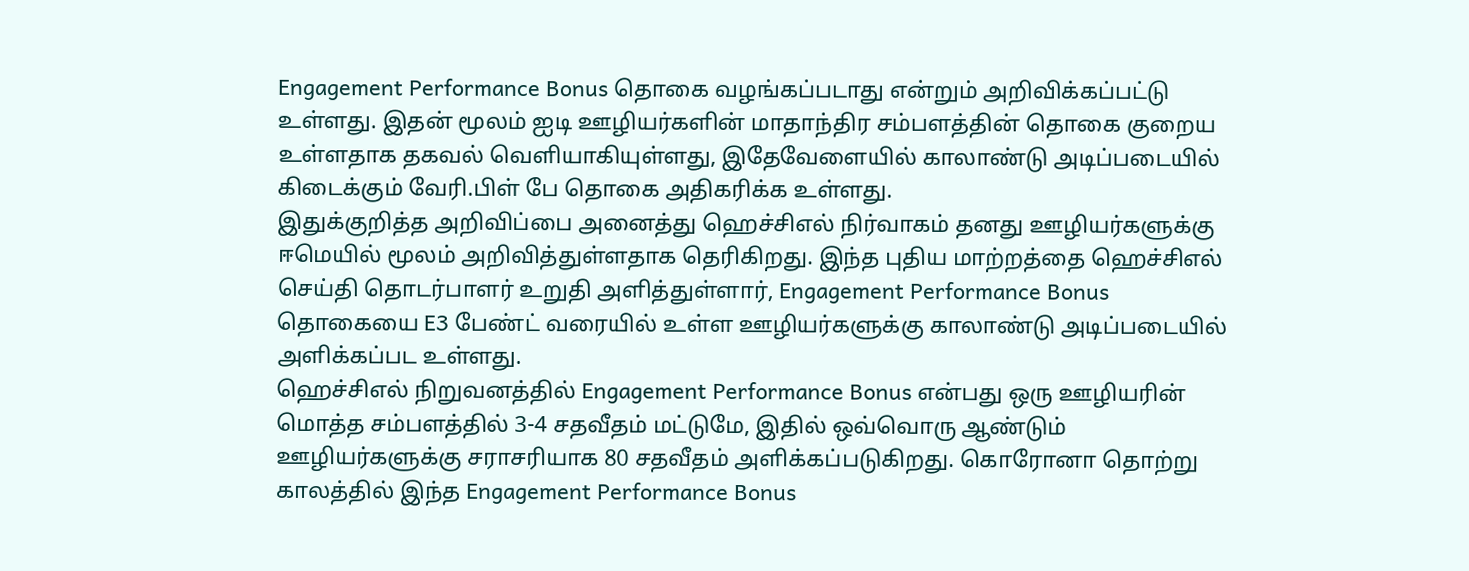Engagement Performance Bonus தொகை வழங்கப்படாது என்றும் அறிவிக்கப்பட்டு உள்ளது. இதன் மூலம் ஐடி ஊழியர்களின் மாதாந்திர சம்பளத்தின் தொகை குறைய உள்ளதாக தகவல் வெளியாகியுள்ளது, இதேவேளையில் காலாண்டு அடிப்படையில் கிடைக்கும் வேரி.பிள் பே தொகை அதிகரிக்க உள்ளது.
இதுக்குறித்த அறிவிப்பை அனைத்து ஹெச்சிஎல் நிர்வாகம் தனது ஊழியர்களுக்கு ஈமெயில் மூலம் அறிவித்துள்ளதாக தெரிகிறது. இந்த புதிய மாற்றத்தை ஹெச்சிஎல் செய்தி தொடர்பாளர் உறுதி அளித்துள்ளார், Engagement Performance Bonus தொகையை E3 பேண்ட் வரையில் உள்ள ஊழியர்களுக்கு காலாண்டு அடிப்படையில் அளிக்கப்பட உள்ளது.
ஹெச்சிஎல் நிறுவனத்தில் Engagement Performance Bonus என்பது ஒரு ஊழியரின் மொத்த சம்பளத்தில் 3-4 சதவீதம் மட்டுமே, இதில் ஒவ்வொரு ஆண்டும் ஊழியர்களுக்கு சராசரியாக 80 சதவீதம் அளிக்கப்படுகிறது. கொரோனா தொற்று காலத்தில் இந்த Engagement Performance Bonus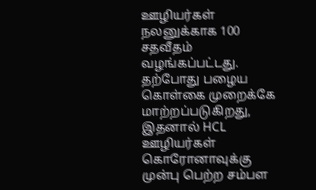ஊழியர்கள் நலனுக்காக 100 சதவீதம் வழங்கப்பட்டது. தற்போது பழைய கொள்கை முறைக்கே மாற்றப்படுகிறது, இதனால் HCL ஊழியர்கள் கொரோனாவுக்கு முன்பு பெற்ற சம்பள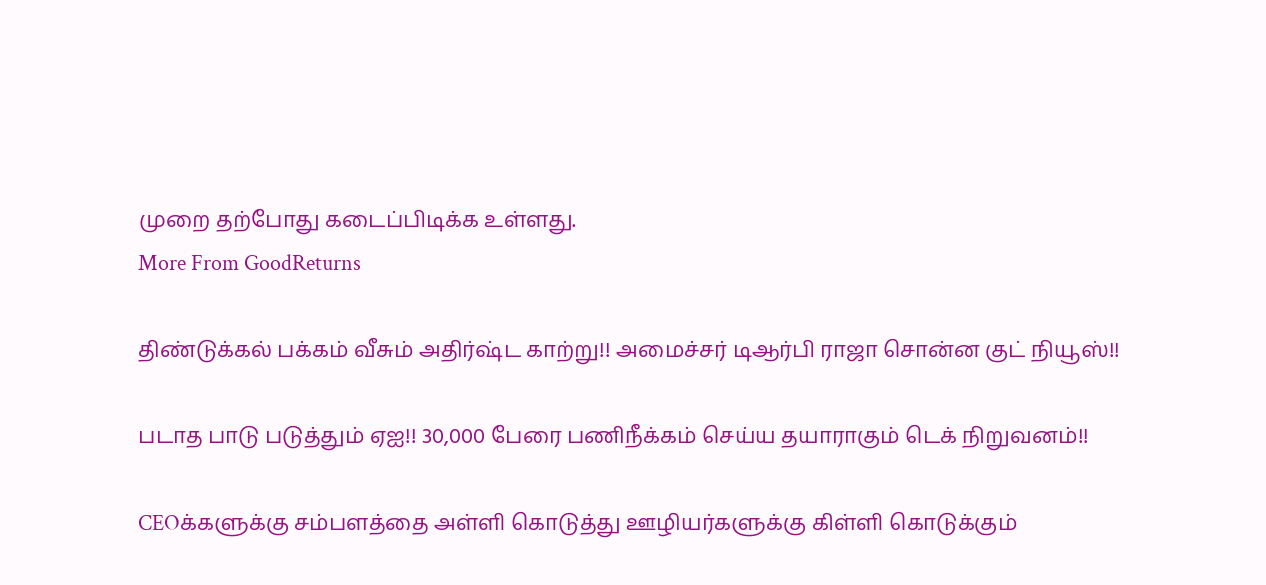முறை தற்போது கடைப்பிடிக்க உள்ளது.
More From GoodReturns

திண்டுக்கல் பக்கம் வீசும் அதிர்ஷ்ட காற்று!! அமைச்சர் டிஆர்பி ராஜா சொன்ன குட் நியூஸ்!!

படாத பாடு படுத்தும் ஏஐ!! 30,000 பேரை பணிநீக்கம் செய்ய தயாராகும் டெக் நிறுவனம்!!

CEOக்களுக்கு சம்பளத்தை அள்ளி கொடுத்து ஊழியர்களுக்கு கிள்ளி கொடுக்கும்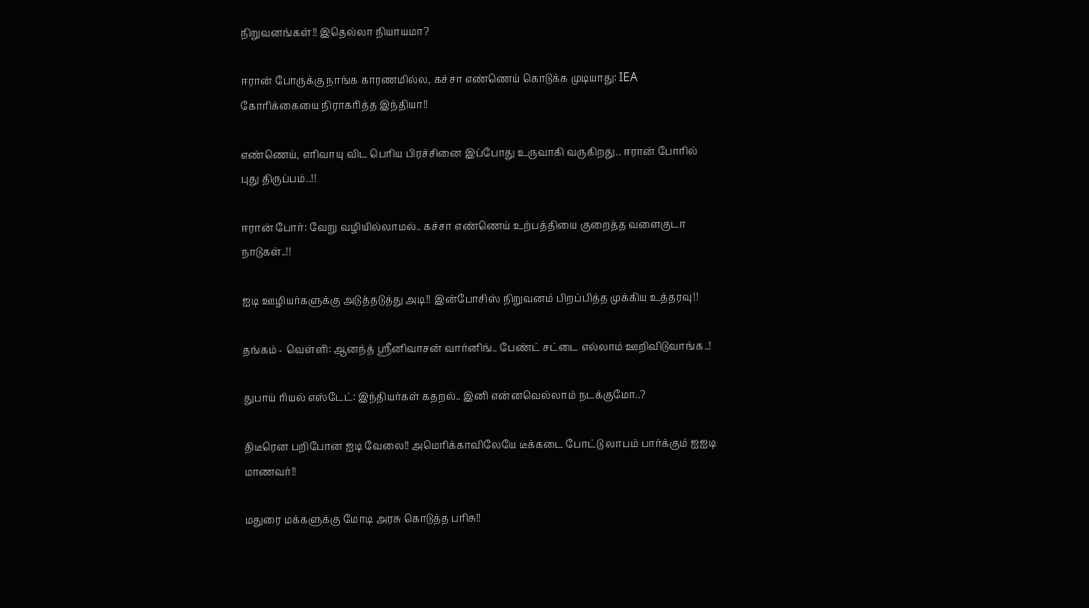நிறுவனங்கள்!! இதெல்லா நியாயமா?

ஈரான் போருக்கு நாங்க காரணமில்ல, கச்சா எண்ணெய் கொடுக்க முடியாது: IEA கோரிக்கையை நிராகரித்த இந்தியா!!

எண்ணெய், எரிவாயு விட பெரிய பிரச்சினை இப்போது உருவாகி வருகிறது.. ஈரான் போரில் புது திருப்பம்..!!

ஈரான் போர்: வேறு வழியில்லாமல்.. கச்சா எண்ணெய் உற்பத்தியை குறைத்த வளைகுடா நாடுகள்..!!

ஐடி ஊழியர்களுக்கு அடுத்தடுத்து அடி!! இன்போசிஸ் நிறுவனம் பிறப்பித்த முக்கிய உத்தரவு!!

தங்கம் - வெள்ளி: ஆனந்த் ஸ்ரீனிவாசன் வார்னிங்.. பேண்ட் சட்டை எல்லாம் ஊறிவிடுவாங்க..!

துபாய் ரியல் எஸ்டேட்: இந்தியர்கள் கதறல்.. இனி என்னவெல்லாம் நடக்குமோ..?

திடீரென பறிபோன ஐடி வேலை!! அமெரிக்காவிலேயே டீக்கடை போட்டு லாபம் பார்க்கும் ஐஐடி மாணவர்!!

மதுரை மக்களுக்கு மோடி அரசு கொடுத்த பரிசு!!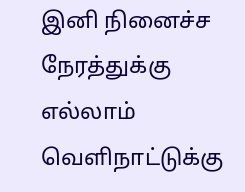இனி நினைச்ச நேரத்துக்கு எல்லாம் வெளிநாட்டுக்கு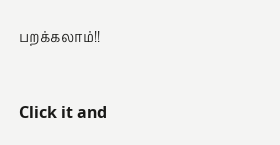பறக்கலாம்!!



Click it and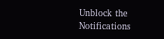Unblock the Notifications